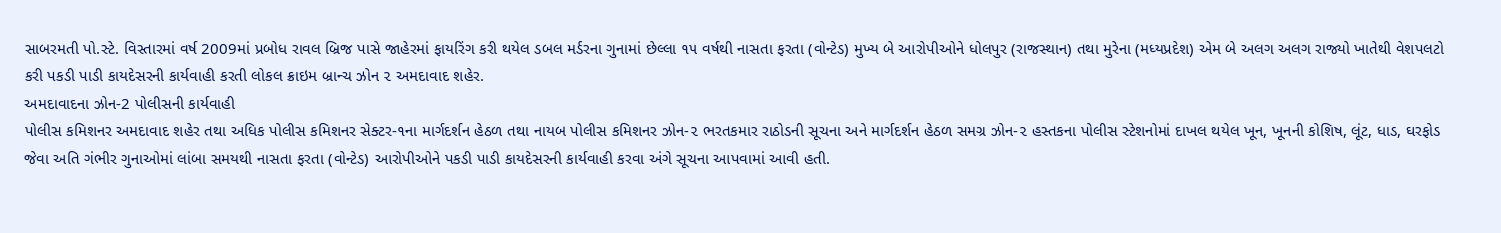સાબરમતી પો.સ્ટે. વિસ્તારમાં વર્ષ 2009માં પ્રબોધ રાવલ બ્રિજ પાસે જાહેરમાં ફાયરિંગ કરી થયેલ ડબલ મર્ડરના ગુનામાં છેલ્લા ૧૫ વર્ષથી નાસતા ફરતા (વોન્ટેડ) મુખ્ય બે આરોપીઓને ધોલપુર (રાજસ્થાન) તથા મુરેના (મધ્યપ્રદેશ) એમ બે અલગ અલગ રાજ્યો ખાતેથી વેશપલટો કરી પકડી પાડી કાયદેસરની કાર્યવાહી કરતી લોકલ ક્રાઇમ બ્રાન્ચ ઝોન ૨ અમદાવાદ શહેર.
અમદાવાદના ઝોન-2 પોલીસની કાર્યવાહી
પોલીસ કમિશનર અમદાવાદ શહેર તથા અધિક પોલીસ કમિશનર સેક્ટર-૧ના માર્ગદર્શન હેઠળ તથા નાયબ પોલીસ કમિશનર ઝોન-૨ ભરતકમાર રાઠોડની સૂચના અને માર્ગદર્શન હેઠળ સમગ્ર ઝોન-૨ હસ્તકના પોલીસ સ્ટેશનોમાં દાખલ થયેલ ખૂન, ખૂનની કોશિષ, લૂંટ, ધાડ, ઘરફોડ જેવા અતિ ગંભીર ગુનાઓમાં લાંબા સમયથી નાસતા ફરતા (વોન્ટેડ) આરોપીઓને પકડી પાડી કાયદેસરની કાર્યવાહી કરવા અંગે સૂચના આપવામાં આવી હતી.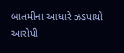બાતમીના આધારે ઝડપાયો આરોપી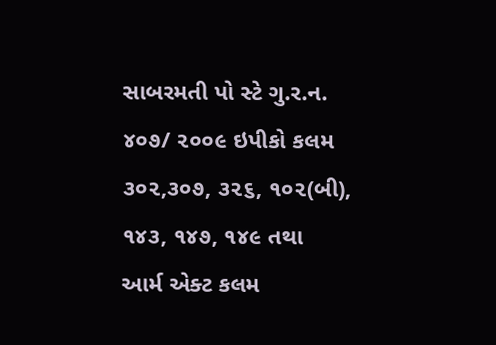સાબરમતી પો સ્ટે ગુ.ર.ન. ૪૦૭/ ૨૦૦૯ ઇપીકો કલમ ૩૦૨,૩૦૭, ૩૨૬, ૧૦૨(બી), ૧૪૩, ૧૪૭, ૧૪૯ તથા આર્મ એક્ટ કલમ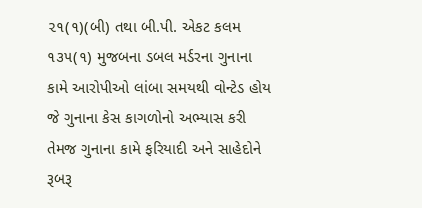૨૧(૧)(બી) તથા બી.પી. એકટ કલમ ૧૩૫(૧) મુજબના ડબલ મર્ડરના ગુનાના કામે આરોપીઓ લાંબા સમયથી વોન્ટેડ હોય જે ગુનાના કેસ કાગળોનો અભ્યાસ કરી તેમજ ગુનાના કામે ફરિયાદી અને સાહેદોને રૂબરૂ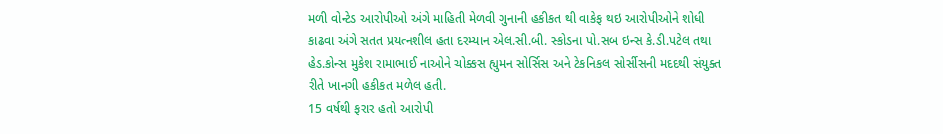મળી વોન્ટેડ આરોપીઓ અંગે માહિતી મેળવી ગુનાની હકીકત થી વાકેફ થઇ આરોપીઓને શોધી કાઢવા અંગે સતત પ્રયત્નશીલ હતા દરમ્યાન એલ.સી.બી. સ્કોડના પો.સબ ઇન્સ કે.ડી.પટેલ તથા હેડ.કોન્સ મુકેશ રામાભાઈ નાઓને ચોક્કસ હ્યુમન સોર્સિસ અને ટેકનિકલ સોર્સીસની મદદથી સંયુક્ત રીતે ખાનગી હકીકત મળેલ હતી.
15 વર્ષથી ફરાર હતો આરોપી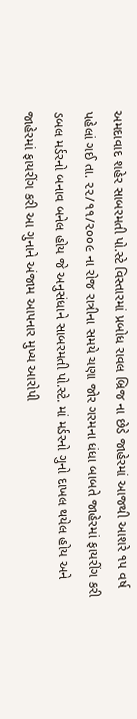અમદાવાદ શહેર સાબરમતી પો.સ્ટે વિસ્તારમાં પ્રબોધ રાવલ બ્રિજ ના છેડે જાહેરમાં આજથી આશરે ૧૫ વર્ષ પહેલાં ગઈ તા. ૨૨/૧૧/૨૦૦૯ ના રોજ રાત્રીના સમયે ચણા જોર ગરમના ધંધા બાબતે જાહેરમાં ફાયરીંગ કરી ડબલ મર્ડરનો બનાવ બનેલ હોય જે અનુસંધાને સાબરમતી પો.સ્ટે. માં મર્ડરનો ગુનો દાખલ થયેલ હોય અને જાહેરમાં ફાયરીંગ કરી આ ગુનાને અંજામ આપનાર મુખ્ય આરોપી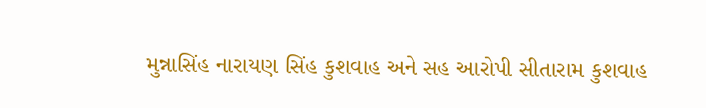મુન્નાસિંહ નારાયણ સિંહ કુશવાહ અને સહ આરોપી સીતારામ કુશવાહ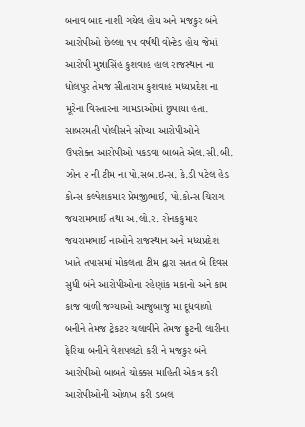બનાવ બાદ નાશી ગયેલ હોય અને મજકુર બંને આરોપીઓ છેલ્લા ૧૫ વર્ષથી વોન્ટેડ હોય જેમાં આરોપી મુન્નાસિંહ કુશવાહ હાલ રાજસ્થાન ના ધોલપુર તેમજ સીતારામ કુશવાહ મધ્યપ્રદેશ ના મૂરેના વિસ્તારના ગામડાઓમાં છુપાયા હતા.
સાબરમતી પોલીસને સોંપ્યા આરોપીઓને
ઉપરોક્ત આરોપીઓ પકડવા બાબતે એલ.સી.બી. ઝોન ૨ ની ટીમ ના પો.સબ.ઇન્સ. કે.ડી પટેલ હેડ કોન્સ કલ્પેશકમાર પ્રેમજીભાઈ, પો.કોન્સ ચિરાગ જયરામભાઈ તથા અ.લો.ર. રોનકકુમાર જયરામભાઈ નાઓને રાજસ્થાન અને મધ્યપ્રદેશ ખાતે તપાસમાં મોકલતા ટીમ દ્વારા સતત બે દિવસ સુધી બંને આરોપીઓના રહેણાંક મકાનો અને કામ કાજ વાળી જગ્યાઓ આજુબાજુ મા દૂધવાળો બનીને તેમજ ટ્રેકટર ચલાવીને તેમજ ફ્રુટની લારીના ફેરિયા બનીને વેશપલટો કરી ને મજકુર બંને આરોપીઓ બાબતે ચોક્કસ માહિતી એકત્ર કરી આરોપીઓની ઓળખ કરી ડબલ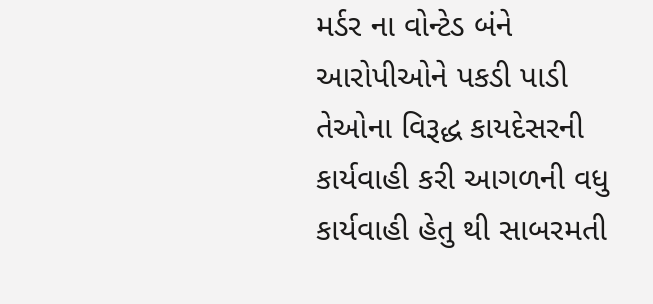મર્ડર ના વોન્ટેડ બંને આરોપીઓને પકડી પાડી તેઓના વિરૂદ્ધ કાયદેસરની કાર્યવાહી કરી આગળની વધુ કાર્યવાહી હેતુ થી સાબરમતી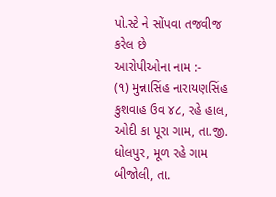પો.સ્ટે ને સોંપવા તજવીજ કરેલ છે
આરોપીઓના નામ :-
(૧) મુન્નાસિંહ નારાયણસિંહ કુશવાહ ઉવ ૪૮, રહે હાલ, ઓદી કા પૂરા ગામ, તા.જી. ધોલપુર, મૂળ રહે ગામ બીજોલી, તા.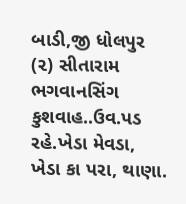બાડી,જી ધોલપુર
(૨) સીતારામ ભગવાનસિંગ કુશવાહ..ઉવ.પડ રહે.ખેડા મેવડા, ખેડા કા પરા, થાણા.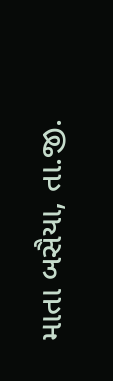માતા બસૈયા, તા.જી.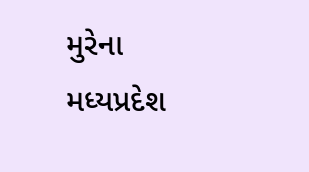મુરેના મધ્યપ્રદેશ